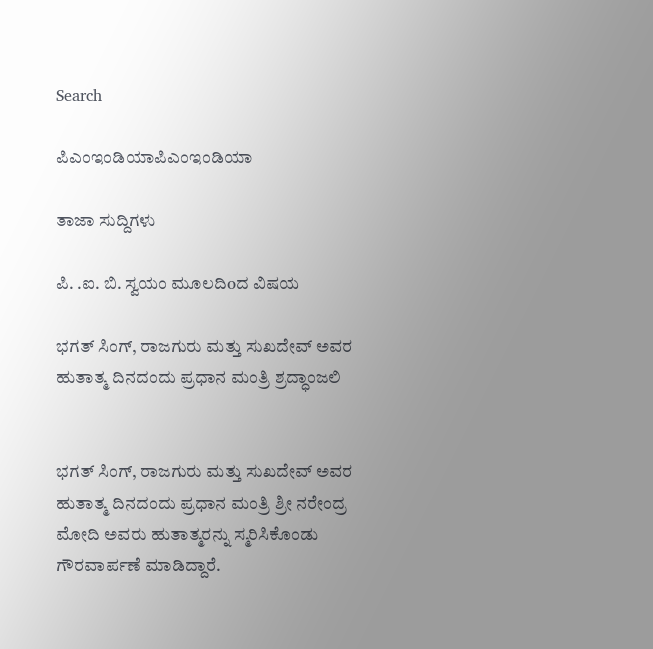Search

ಪಿಎಂಇಂಡಿಯಾಪಿಎಂಇಂಡಿಯಾ

ತಾಜಾ ಸುದ್ದಿಗಳು

ಪಿ. .ಐ. ಬಿ. ಸ್ವಯಂ ಮೂಲದಿoದ ವಿಷಯ

ಭಗತ್ ಸಿಂಗ್, ರಾಜಗುರು ಮತ್ತು ಸುಖದೇವ್ ಅವರ ಹುತಾತ್ಮ ದಿನದಂದು ಪ್ರಧಾನ ಮಂತ್ರಿ ಶ್ರದ್ಧಾಂಜಲಿ


ಭಗತ್ ಸಿಂಗ್, ರಾಜಗುರು ಮತ್ತು ಸುಖದೇವ್ ಅವರ ಹುತಾತ್ಮ ದಿನದಂದು ಪ್ರಧಾನ ಮಂತ್ರಿ ಶ್ರೀ ನರೇಂದ್ರ ಮೋದಿ ಅವರು ಹುತಾತ್ಮರನ್ನು ಸ್ಮರಿಸಿಕೊಂಡು ಗೌರವಾರ್ಪಣೆ ಮಾಡಿದ್ದಾರೆ.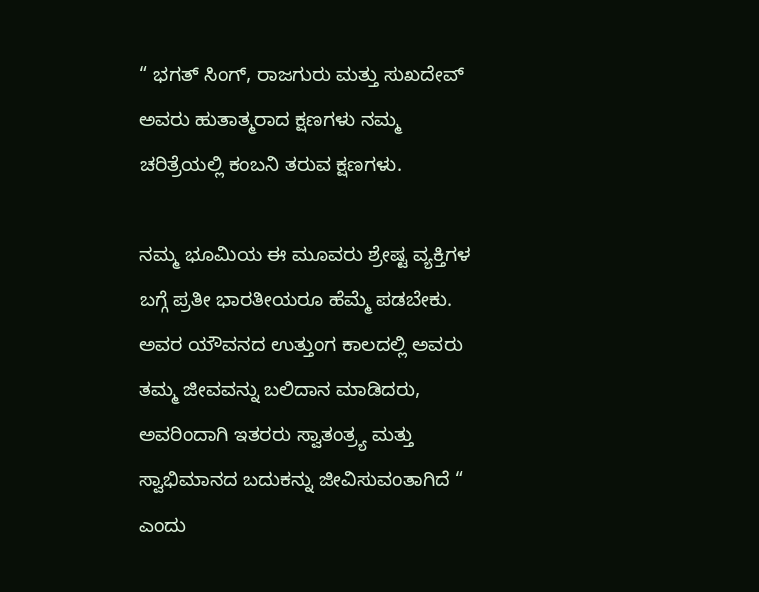“ ಭಗತ್ ಸಿಂಗ್, ರಾಜಗುರು ಮತ್ತು ಸುಖದೇವ್ ಅವರು ಹುತಾತ್ಮರಾದ ಕ್ಷಣಗಳು ನಮ್ಮ ಚರಿತ್ರೆಯಲ್ಲಿ ಕಂಬನಿ ತರುವ ಕ್ಷಣಗಳು.

ನಮ್ಮ ಭೂಮಿಯ ಈ ಮೂವರು ಶ್ರೇಷ್ಟ ವ್ಯಕ್ತಿಗಳ ಬಗ್ಗೆ ಪ್ರತೀ ಭಾರತೀಯರೂ ಹೆಮ್ಮೆ ಪಡಬೇಕು. ಅವರ ಯೌವನದ ಉತ್ತುಂಗ ಕಾಲದಲ್ಲಿ ಅವರು ತಮ್ಮ ಜೀವವನ್ನು ಬಲಿದಾನ ಮಾಡಿದರು, ಅವರಿಂದಾಗಿ ಇತರರು ಸ್ವಾತಂತ್ರ್ಯ ಮತ್ತು ಸ್ವಾಭಿಮಾನದ ಬದುಕನ್ನು ಜೀವಿಸುವಂತಾಗಿದೆ “ ಎಂದು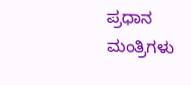ಪ್ರಧಾನ ಮಂತ್ರಿಗಳು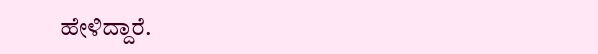ಹೇಳಿದ್ದಾರೆ.